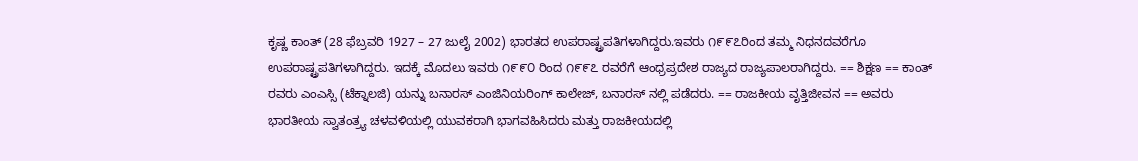ಕೃಷ್ಣ ಕಾಂತ್ (28 ಫೆಬ್ರವರಿ 1927 – 27 ಜುಲೈ 2002) ಭಾರತದ ಉಪರಾಷ್ಟ್ರಪತಿಗಳಾಗಿದ್ದರು.ಇವರು ೧೯೯೭ರಿಂದ ತಮ್ಮ ನಿಧನದವರೆಗೂ ಉಪರಾಷ್ಟ್ರಪತಿಗಳಾಗಿದ್ದರು. ಇದಕ್ಕೆ ಮೊದಲು ಇವರು ೧೯೯೦ ರಿಂದ ೧೯೯೭ ರವರೆಗೆ ಆಂಧ್ರಪ್ರದೇಶ ರಾಜ್ಯದ ರಾಜ್ಯಪಾಲರಾಗಿದ್ದರು. == ಶಿಕ್ಷಣ == ಕಾಂತ್ ರವರು ಎಂಎಸ್ಸಿ (ಟೆಕ್ನಾಲಜಿ) ಯನ್ನು ಬನಾರಸ್ ಎಂಜಿನಿಯರಿಂಗ್ ಕಾಲೇಜ್, ಬನಾರಸ್ ನಲ್ಲಿ ಪಡೆದರು. == ರಾಜಕೀಯ ವೃತ್ತಿಜೀವನ == ಅವರು ಭಾರತೀಯ ಸ್ವಾತಂತ್ರ್ಯ ಚಳವಳಿಯಲ್ಲಿ ಯುವಕರಾಗಿ ಭಾಗವಹಿಸಿದರು ಮತ್ತು ರಾಜಕೀಯದಲ್ಲಿ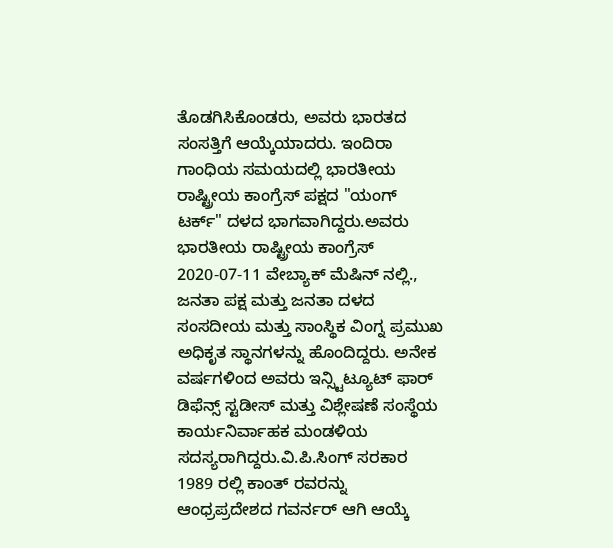ತೊಡಗಿಸಿಕೊಂಡರು, ಅವರು ಭಾರತದ ಸಂಸತ್ತಿಗೆ ಆಯ್ಕೆಯಾದರು. ಇಂದಿರಾ ಗಾಂಧಿಯ ಸಮಯದಲ್ಲಿ ಭಾರತೀಯ ರಾಷ್ಟ್ರೀಯ ಕಾಂಗ್ರೆಸ್ ಪಕ್ಷದ "ಯಂಗ್ ಟರ್ಕ್" ದಳದ ಭಾಗವಾಗಿದ್ದರು.ಅವರು ಭಾರತೀಯ ರಾಷ್ಟ್ರೀಯ ಕಾಂಗ್ರೆಸ್ 2020-07-11 ವೇಬ್ಯಾಕ್ ಮೆಷಿನ್ ನಲ್ಲಿ., ಜನತಾ ಪಕ್ಷ ಮತ್ತು ಜನತಾ ದಳದ ಸಂಸದೀಯ ಮತ್ತು ಸಾಂಸ್ಥಿಕ ವಿಂಗ್ನ ಪ್ರಮುಖ ಅಧಿಕೃತ ಸ್ಥಾನಗಳನ್ನು ಹೊಂದಿದ್ದರು. ಅನೇಕ ವರ್ಷಗಳಿಂದ ಅವರು ಇನ್ಸ್ಟಿಟ್ಯೂಟ್ ಫಾರ್ ಡಿಫೆನ್ಸ್ ಸ್ಟಡೀಸ್ ಮತ್ತು ವಿಶ್ಲೇಷಣೆ ಸಂಸ್ಥೆಯ ಕಾರ್ಯನಿರ್ವಾಹಕ ಮಂಡಳಿಯ ಸದಸ್ಯರಾಗಿದ್ದರು.ವಿ.ಪಿ.ಸಿಂಗ್ ಸರಕಾರ 1989 ರಲ್ಲಿ ಕಾಂತ್ ರವರನ್ನು ಆಂಧ್ರಪ್ರದೇಶದ ಗವರ್ನರ್ ಆಗಿ ಆಯ್ಕೆ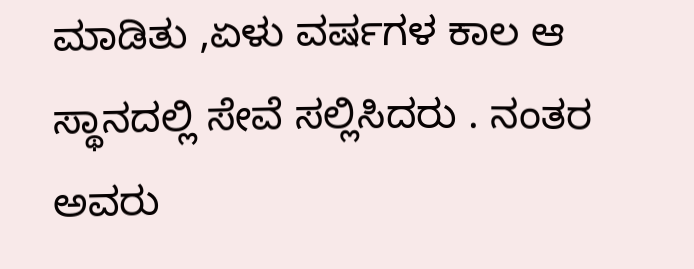ಮಾಡಿತು ,ಏಳು ವರ್ಷಗಳ ಕಾಲ ಆ ಸ್ಥಾನದಲ್ಲಿ ಸೇವೆ ಸಲ್ಲಿಸಿದರು . ನಂತರ ಅವರು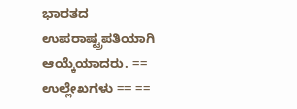ಭಾರತದ ಉಪರಾಷ್ಟ್ರಪತಿಯಾಗಿ ಆಯ್ಕೆಯಾದರು. == ಉಲ್ಲೇಖಗಳು == ==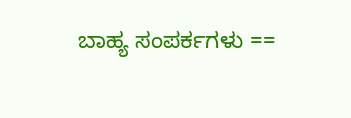ಬಾಹ್ಯ ಸಂಪರ್ಕಗಳು ==